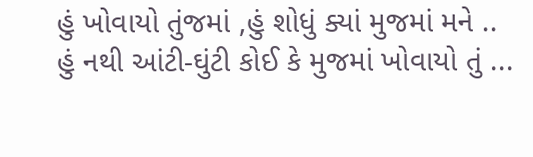હું ખોવાયો તુંજમાં ,હું શોધું ક્યાં મુજમાં મને ..
હું નથી આંટી-ઘુંટી કોઈ કે મુજમાં ખોવાયો તું ...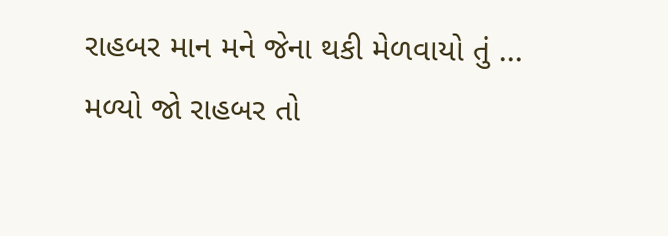રાહબર માન મને જેના થકી મેળવાયો તું ...
મળ્યો જો રાહબર તો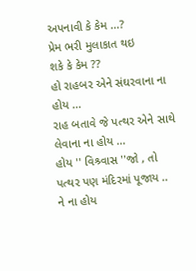અપનાવી કે કેમ ...?
પ્રેમ ભરી મુલાકાત થઇ
શકે કે કેમ ??
હો રાહબર એને સંઘરવાના ના હોય ...
રાહ બતાવે જે પત્થર એને સાથે લેવાના ના હોય ...
હોય '' વિશ્ર્વાસ ''જો , તો પત્થર પણ મંદિરમાં પૂજાય ..
ને ના હોય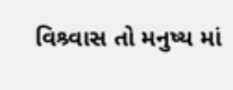વિશ્ર્વાસ તો મનુષ્ય માં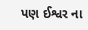પણ ઈશ્વર ના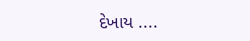દેખાય ....